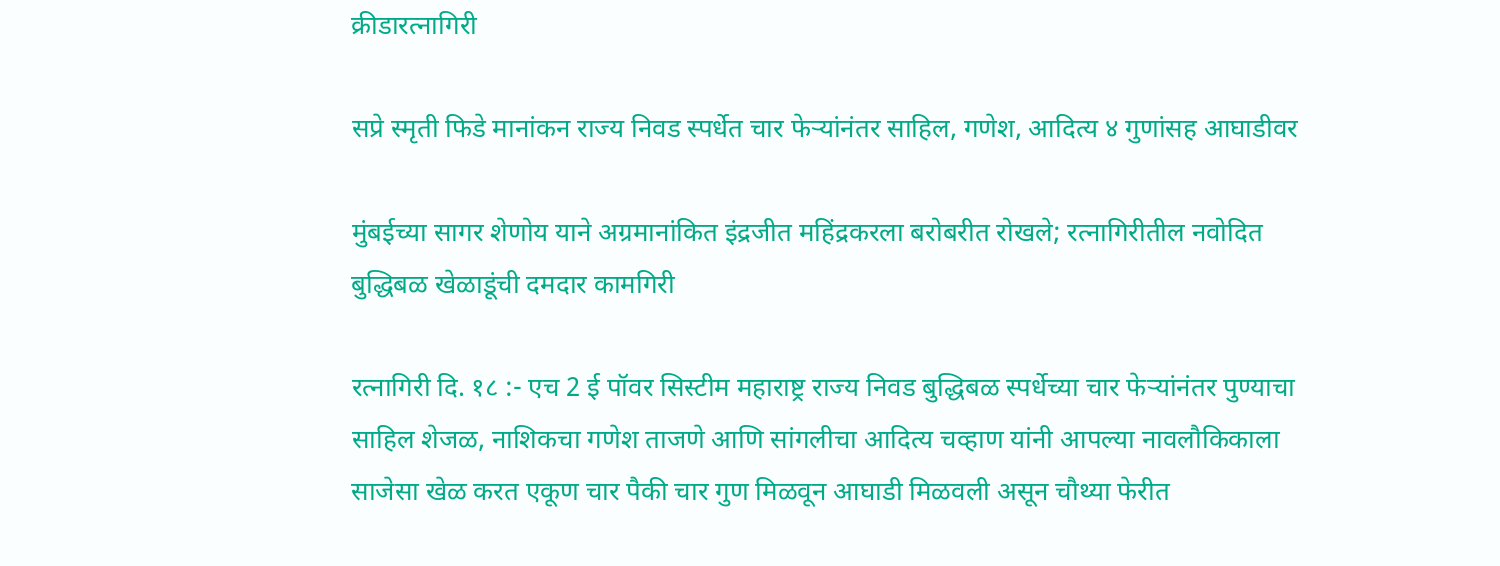क्रीडारत्नागिरी

सप्रे स्मृती फिडे मानांकन राज्य निवड स्पर्धेत चार फेऱ्यांनंतर साहिल, गणेश, आदित्य ४ गुणांसह आघाडीवर

मुंबईच्या सागर शेणोय याने अग्रमानांकित इंद्रजीत महिंद्रकरला बरोबरीत रोखले; रत्नागिरीतील नवोदित बुद्धिबळ खेळाडूंची दमदार कामगिरी

रत्नागिरी दि. १८ :- एच 2 ई पॉवर सिस्टीम महाराष्ट्र राज्य निवड बुद्धिबळ स्पर्धेच्या चार फेऱ्यांनंतर पुण्याचा साहिल शेजळ, नाशिकचा गणेश ताजणे आणि सांगलीचा आदित्य चव्हाण यांनी आपल्या नावलौकिकाला साजेसा खेळ करत एकूण चार पैकी चार गुण मिळवून आघाडी मिळवली असून चौथ्या फेरीत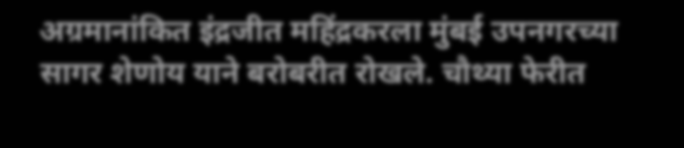अग्रमानांकित इंद्रजीत महिंद्रकरला मुंबई उपनगरच्या सागर शेणोय याने बरोबरीत रोखले. चौथ्या फेरीत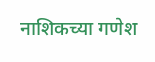नाशिकच्या गणेश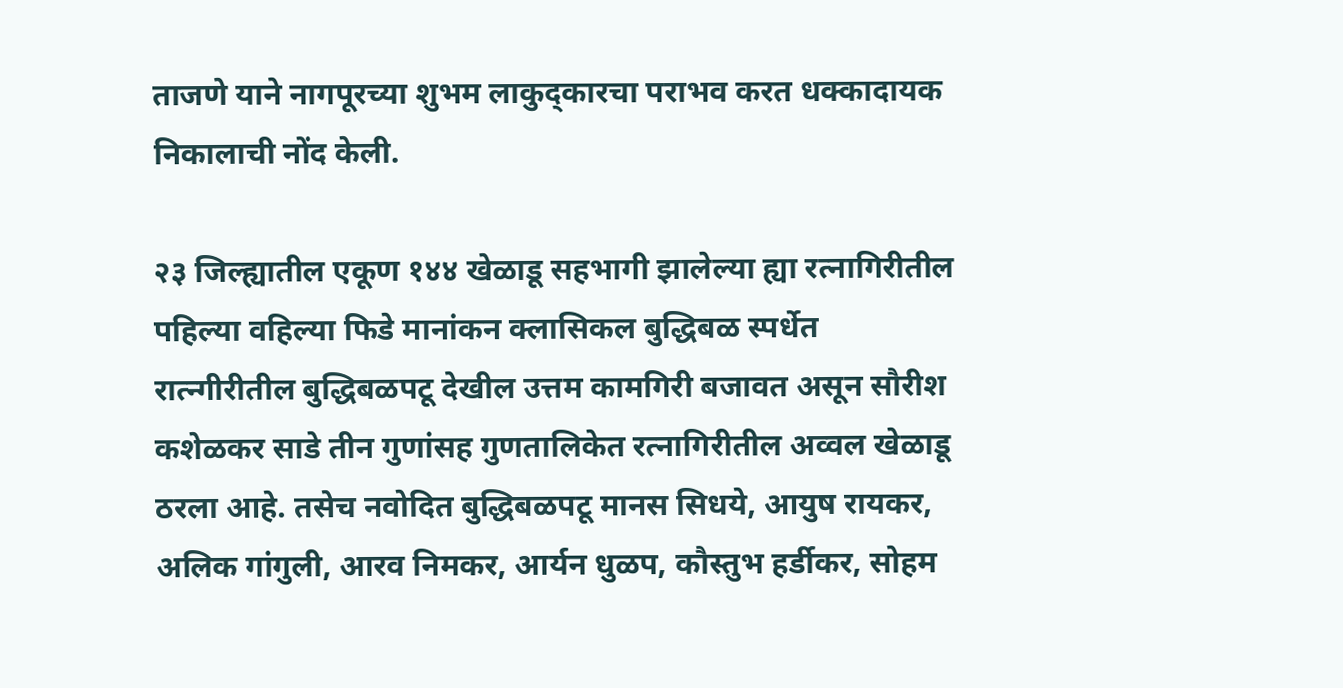ताजणे याने नागपूरच्या शुभम लाकुद्कारचा पराभव करत धक्कादायक निकालाची नोंद केली.

२३ जिल्ह्यातील एकूण १४४ खेळाडू सहभागी झालेल्या ह्या रत्नागिरीतील पहिल्या वहिल्या फिडे मानांकन क्लासिकल बुद्धिबळ स्पर्धेत रात्न्गीरीतील बुद्धिबळपटू देखील उत्तम कामगिरी बजावत असून सौरीश कशेळकर साडे तीन गुणांसह गुणतालिकेत रत्नागिरीतील अव्वल खेळाडू ठरला आहे. तसेच नवोदित बुद्धिबळपटू मानस सिधये, आयुष रायकर, अलिक गांगुली, आरव निमकर, आर्यन धुळप, कौस्तुभ हर्डीकर, सोहम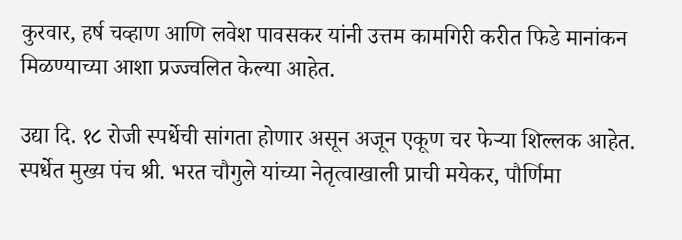कुरवार, हर्ष चव्हाण आणि लवेश पावसकर यांनी उत्तम कामगिरी करीत फिडे मानांकन मिळण्याच्या आशा प्रज्ज्वलित केल्या आहेत.

उद्या दि. १८ रोजी स्पर्धेची सांगता होणार असून अजून एकूण चर फेऱ्या शिल्लक आहेत. स्पर्धेत मुख्य पंच श्री. भरत चौगुले यांच्या नेतृत्वाखाली प्राची मयेकर, पौर्णिमा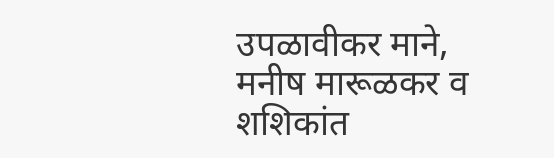उपळावीकर माने, मनीष मारूळकर व शशिकांत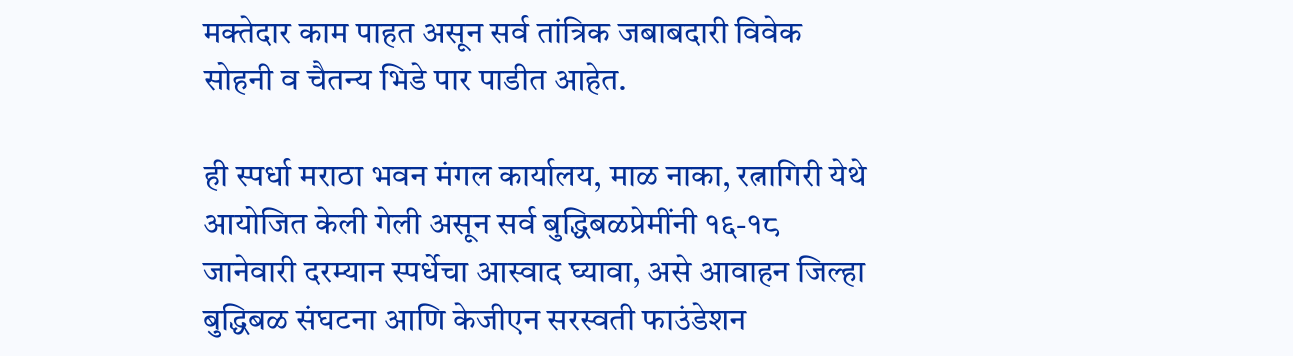मक्तेदार काम पाहत असून सर्व तांत्रिक जबाबदारी विवेक सोहनी व चैतन्य भिडे पार पाडीत आहेत.

ही स्पर्धा मराठा भवन मंगल कार्यालय, माळ नाका, रत्नागिरी येथे आयोजित केली गेली असून सर्व बुद्धिबळप्रेमींनी १६-१८ जानेवारी दरम्यान स्पर्धेचा आस्वाद घ्यावा, असे आवाहन जिल्हा बुद्धिबळ संघटना आणि केजीएन सरस्वती फाउंडेशन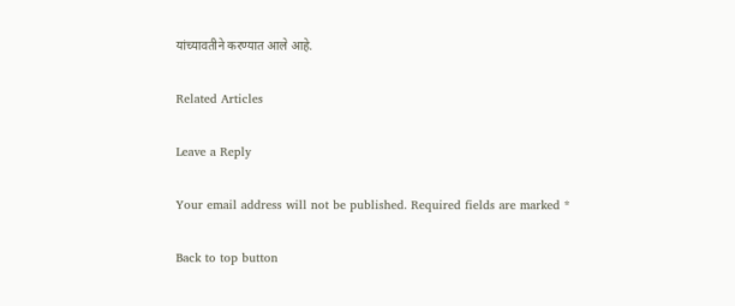यांच्यावतीने करण्यात आले आहे.

Related Articles

Leave a Reply

Your email address will not be published. Required fields are marked *

Back to top button